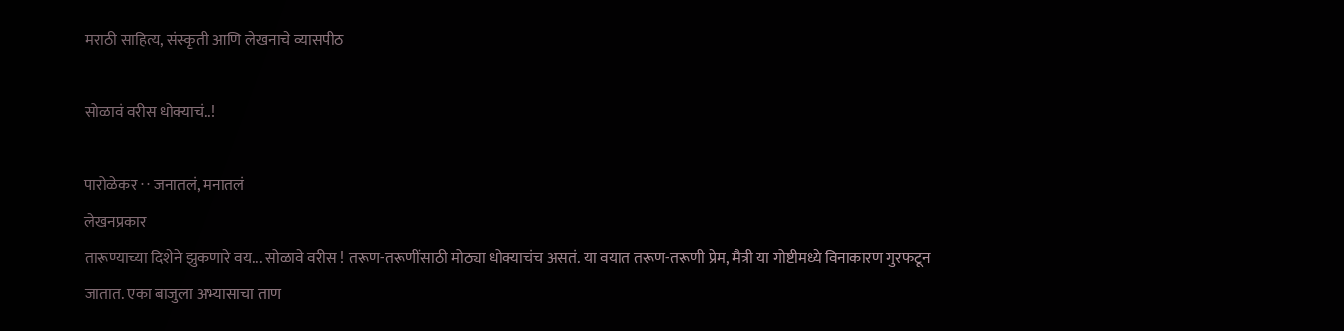मराठी साहित्य, संस्कृती आणि लेखनाचे व्यासपीठ

सोळावं वरीस धोक्याचं..!

पारोळेकर · · जनातलं, मनातलं
लेखनप्रकार
तारूण्याच्या दिशेने झुकणारे वय... सोळावे वरीस ! तरूण-तरूणींसाठी मोठ्या धोक्याचंच असतं. या वयात तरूण-तरूणी प्रेम, मैत्री या गोष्टीमध्ये विनाकारण गुरफटून जातात. एका बाजुला अभ्यासाचा ताण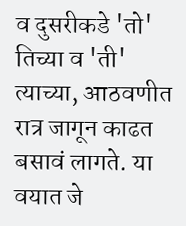व दुसरीकडे 'तो' तिच्या व 'ती' त्याच्या, आठवणीत रात्र जागून काढत बसावं लागते. या वयात जे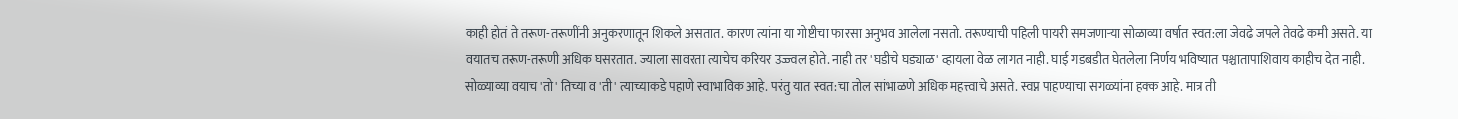काही होतं ते तरूण-तरूणींनी अनुकरणातून शिकले असतात. कारण त्यांना या गोष्टीचा फारसा अनुभव आलेला नसतो. तरूण्याची पहिली पायरी समजणार्‍या सोळाव्या वर्षात स्वत:ला जेवढे जपले तेवढे कमी असते. या वयातच तरूण-तरूणी अधिक घसरतात. ज्याला सावरता त्याचेच करियर उज्ज्वल होते. नाही तर 'घडीचे घड्याळ' व्हायला वेळ लागत नाही. घाई गडबडीत घेतलेला निर्णय भविष्यात पश्चातापाशिवाय काहीच देत नाही. सोळ्याव्या वयाच 'तो' तिच्या व 'ती' त्याच्याकडे पहाणे स्वाभाविक आहे. परंतु यात स्वत:चा तोल सांभाळणे अधिक महत्त्वाचे असते. स्वप्न पाहण्याचा सगळ्यांना हक्क आहे. मात्र ती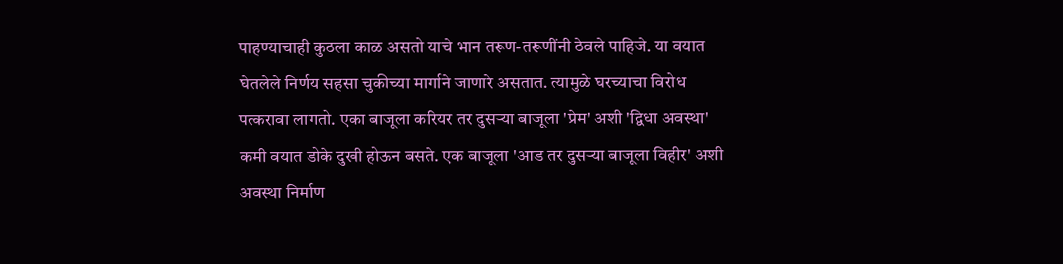पाहण्याचाही कुठला काळ असतो याचे भान तरूण-तरूणींनी ठेवले पाहिजे. या वयात घेतलेले निर्णय सहसा चुकीच्या मार्गाने जाणारे असतात. त्यामुळे घरच्याचा विरोध पत्करावा लागतो. एका बाजूला करियर तर दुसर्‍या बाजूला 'प्रेम' अशी 'द्विधा अवस्था' कमी वयात डोके दुखी होऊन बसते. एक बाजूला 'आड तर दुसर्‍या बाजूला विहीर' अशी अवस्था निर्माण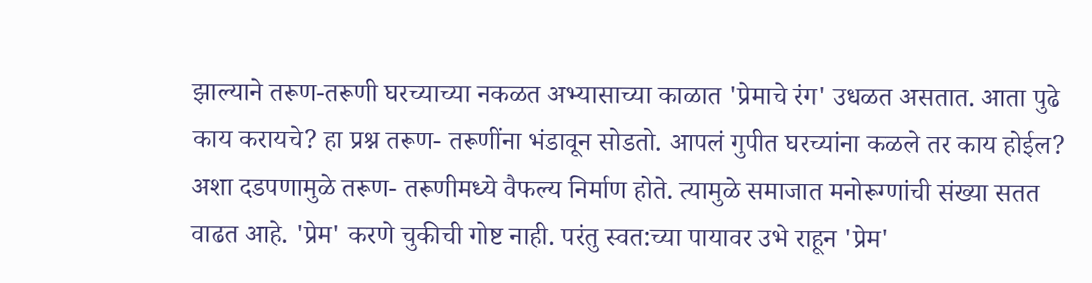झाल्याने तरूण-तरूणी घरच्याच्या नकळत अभ्यासाच्या काळात 'प्रेमाचे रंग' उधळत असतात. आता पुढे काय करायचे? हा प्रश्न तरूण- तरूणींना भंडावून सोडतो. आपलं गुपीत घरच्यांना कळले तर काय होईल? अशा दडपणामुळे तरूण- तरूणीमध्ये वैफल्य निर्माण होते. त्यामुळे समाजात मनोरूग्णांची संख्या सतत वाढत आहे. 'प्रेम' करणे चुकीची गोष्ट नाही. परंतु स्वत:च्या पायावर उभे राहून 'प्रेम'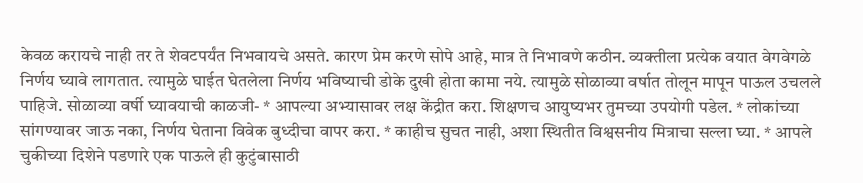केवळ करायचे नाही तर ते शेवटपर्यंत निभवायचे असते. कारण प्रेम करणे सोपे आहे, मात्र ते निभावणे कठीन. व्यक्तीला प्रत्येक वयात वेगवेगळे निर्णय घ्यावे लागतात. त्यामुळे घाईत घेतलेला निर्णय भविष्याची डोके दुखी होता कामा नये. त्यामुळे सोळाव्या वर्षात तोलून मापून पाऊल उचलले पाहिजे. सोळाव्या वर्षी घ्यावयाची काळजी- * आपल्या अभ्यासावर लक्ष केंद्रीत करा. शिक्षणच आयुष्यभर तुमच्या उपयोगी पडेल. * लोकांच्या सांगण्यावर जाऊ नका, निर्णय घेताना विवेक बुध्दीचा वापर करा. * काहीच सुचत नाही, अशा स्थितीत विश्वसनीय मित्राचा सल्ला घ्या. * आपले चुकीच्या दिशेने पडणारे एक पाऊले ही कुटुंबासाठी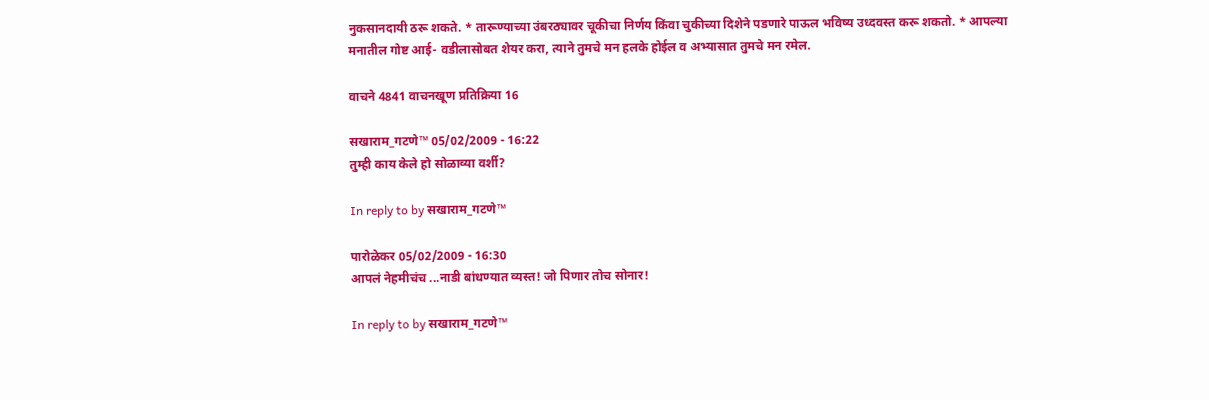नुकसानदायी ठरू शकते. * तारूण्याच्या उंबरठ्यावर चूकीचा निर्णय किंवा चुकीच्या दिशेने पडणारे पाऊल भविष्य उध्दवस्त करू शकतो. * आपल्या मनातील गोष्ट आई- वडीलासोबत शेयर करा, त्याने तुमचे मन हलके होईल व अभ्यासात तुमचे मन रमेल.

वाचने 4841 वाचनखूण प्रतिक्रिया 16

सखाराम_गटणे™ 05/02/2009 - 16:22
तुम्ही काय केले हो सोळाव्या वर्शी?

In reply to by सखाराम_गटणे™

पारोळेकर 05/02/2009 - 16:30
आपलं नेहमीचंच ...नाडी बांधण्यात व्यस्त! जो पिणार तोच सोनार!

In reply to by सखाराम_गटणे™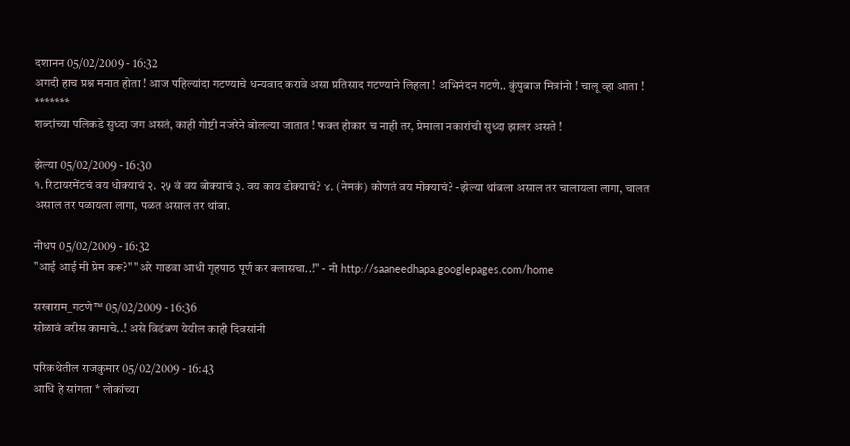दशानन 05/02/2009 - 16:32
अगदी हाच प्रश्न मनात होता ! आज पहिल्यांदा गटण्याचे धन्यवाद करावे असा प्रतिसाद गटण्याने लिहला ! अभिनंदन गटणे.. कुंपुबाज मित्रांनो ! चालू व्हा आता ! *******
शब्दांच्या पलिकडे सुध्दा जग असतं, काही गोष्टी नजरेने बोलल्या जातात ! फक्त होकार च नाही तर, प्रेमाला नकारांची सुध्दा झालर असते !

झेल्या 05/02/2009 - 16:30
१. रिटायरमेंटचं वय धोक्याचं २. २५ वं वय बोक्याचं ३. वय काय डोक्याचं? ४. (नेमकं) कोणतं वय मोक्याचं? -झेल्या थांबला असाल तर चालायला लागा, चालत असाल तर पळायला लागा, पळत असाल तर थांबा.

नीधप 05/02/2009 - 16:32
"आई आई मी प्रेम करू?" "अरे गाढवा आधी गृहपाठ पूर्ण कर क्लासचा..!" - नी http://saaneedhapa.googlepages.com/home

सखाराम_गटणे™ 05/02/2009 - 16:36
सोळावं वरीस कामाचे..! असे विडंबण येयील काही दिवसांनी

परिकथेतील राजकुमार 05/02/2009 - 16:43
आधि हे सांगता * लोकांच्या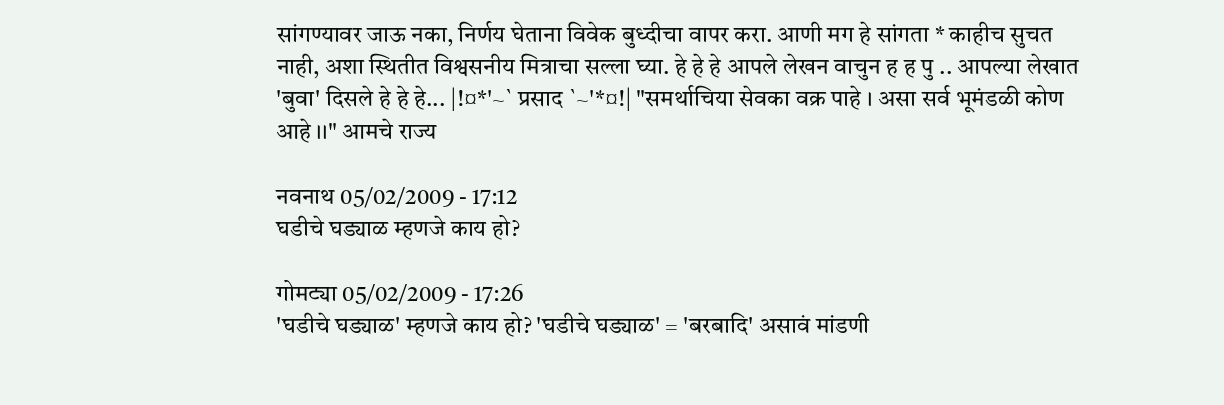सांगण्यावर जाऊ नका, निर्णय घेताना विवेक बुध्दीचा वापर करा. आणी मग हे सांगता * काहीच सुचत नाही, अशा स्थितीत विश्वसनीय मित्राचा सल्ला घ्या. हे हे हे आपले लेखन वाचुन ह ह पु .. आपल्या लेखात 'बुवा' दिसले हे हे हे... |!¤*'~` प्रसाद `~'*¤!| "समर्थाचिया सेवका वक्र पाहे । असा सर्व भूमंडळी कोण आहे ।।" आमचे राज्य

नवनाथ 05/02/2009 - 17:12
घडीचे घड्याळ म्हणजे काय हो?

गोमट्या 05/02/2009 - 17:26
'घडीचे घड्याळ' म्हणजे काय हो? 'घडीचे घड्याळ' = 'बरबादि' असावं मांडणी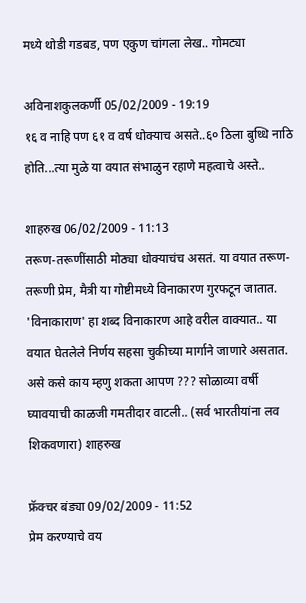मध्ये थोडी गडबड, पण एकुण चांगला लेख.. गोमट्या

अविनाशकुलकर्णी 05/02/2009 - 19:19
१६ व नाहि पण ६१ व वर्ष धोक्याच असते..६० ठिला बुध्धि नाठि होति...त्या मुळे या वयात संभाळुन रहाणे महत्वाचे अस्ते..

शाहरुख 06/02/2009 - 11:13
तरूण-तरूणींसाठी मोठ्या धोक्याचंच असतं. या वयात तरूण-तरूणी प्रेम, मैत्री या गोष्टीमध्ये विनाकारण गुरफटून जातात. 'विनाकाराण' हा शब्द विनाकारण आहे वरील वाक्यात.. या वयात घेतलेले निर्णय सहसा चुकीच्या मार्गाने जाणारे असतात. असे कसे काय म्हणु शकता आपण ??? सोळाव्या वर्षी घ्यावयाची काळजी गमतीदार वाटली.. (सर्व भारतीयांना लव शिकवणारा) शाहरुख

फ्रॅक्चर बंड्या 09/02/2009 - 11:52
प्रेम करण्याचे वय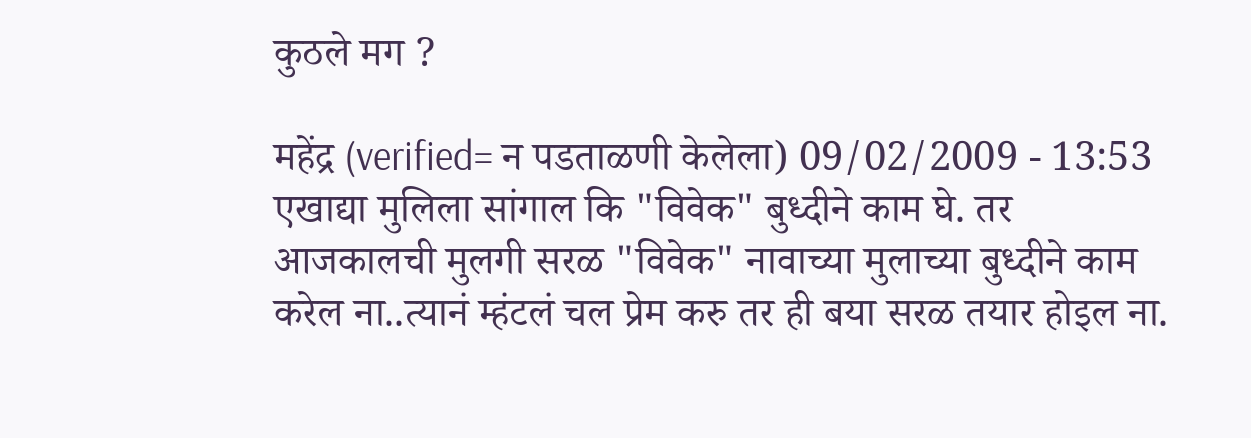कुठले मग ?

महेंद्र (verified= न पडताळणी केलेला) 09/02/2009 - 13:53
एखाद्या मुलिला सांगाल कि "विवेक" बुध्दीने काम घे. तर आजकालची मुलगी सरळ "विवेक" नावाच्या मुलाच्या बुध्दीने काम करेल ना..त्यानं म्हंटलं चल प्रेम करु तर ही बया सरळ तयार होइल ना.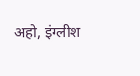अहो, इंग्लीश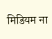मिडियम ना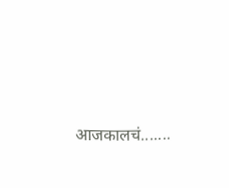आजकालचं.......